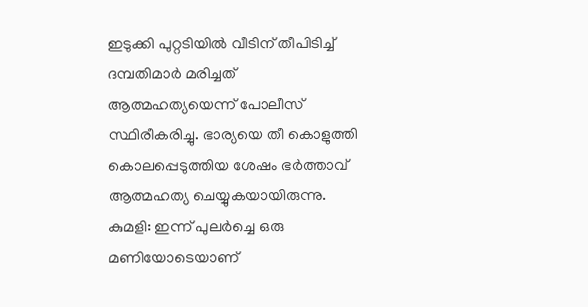ഇടുക്കി പുറ്റടിയിൽ വീടിന് തീപിടിച്ച് ദമ്പതിമാർ മരിച്ചത് ആത്മഹത്യയെന്ന് പോലീസ് സ്ഥിരീകരിച്ചു. ഭാര്യയെ തീ കൊളുത്തി കൊലപ്പെടുത്തിയ ശേഷം ഭർത്താവ് ആത്മഹത്യ ചെയ്യുകയായിരുന്നു.
കുമളി: ഇന്ന് പുലർച്ചെ ഒരു മണിയോടെയാണ്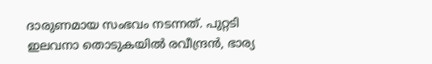ദാരുണമായ സംഭവം നടന്നത്. പുറ്റടി
ഇലവനാ തൊടുകയിൽ രവീന്ദ്രൻ, ഭാര്യ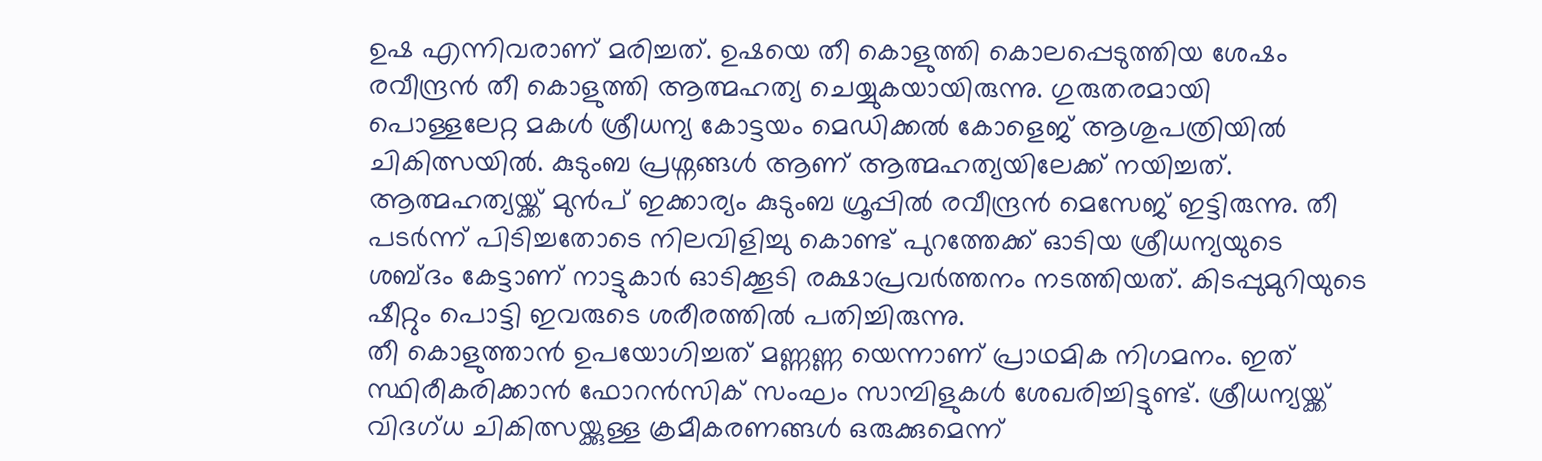ഉഷ എന്നിവരാണ് മരിച്ചത്. ഉഷയെ തീ കൊളുത്തി കൊലപ്പെടുത്തിയ ശേഷം രവീന്ദ്രൻ തീ കൊളുത്തി ആത്മഹത്യ ചെയ്യുകയായിരുന്നു. ഗുരുതരമായി
പൊള്ളലേറ്റ മകൾ ശ്രീധന്യ കോട്ടയം മെഡിക്കൽ കോളെജ് ആശുപത്രിയിൽ ചികിത്സയിൽ. കുടുംബ പ്രശ്നങ്ങൾ ആണ് ആത്മഹത്യയിലേക്ക് നയിച്ചത്. ആത്മഹത്യയ്ക്ക് മുൻപ് ഇക്കാര്യം കുടുംബ ഗ്രൂപ്പിൽ രവീന്ദ്രൻ മെസേജ് ഇട്ടിരുന്നു. തീ പടർന്ന് പിടിച്ചതോടെ നിലവിളിച്ചു കൊണ്ട് പുറത്തേക്ക് ഓടിയ ശ്രീധന്യയുടെ ശബ്ദം കേട്ടാണ് നാട്ടുകാർ ഓടിക്കൂടി രക്ഷാപ്രവർത്തനം നടത്തിയത്. കിടപ്പുമുറിയുടെ ഷീറ്റും പൊട്ടി ഇവരുടെ ശരീരത്തിൽ പതിച്ചിരുന്നു.
തീ കൊളുത്താൻ ഉപയോഗിച്ചത് മണ്ണണ്ണ യെന്നാണ് പ്രാഥമിക നിഗമനം. ഇത് സ്ഥിരീകരിക്കാൻ ഫോറൻസിക് സംഘം സാമ്പിളുകൾ ശേഖരിച്ചിട്ടുണ്ട്. ശ്രീധന്യയ്ക്ക് വിദഗ്ധ ചികിത്സയ്ക്കുള്ള ക്രമീകരണങ്ങൾ ഒരുക്കുമെന്ന്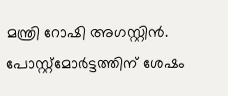മന്ത്രി റോഷി അഗസ്റ്റിൻ. പോസ്റ്റ്മോർട്ടത്തിന് ശേഷം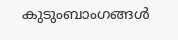കുടുംബാംഗങ്ങൾ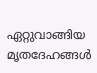ഏറ്റുവാങ്ങിയ മൃതദേഹങ്ങൾ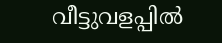വീട്ടുവളപ്പിൽ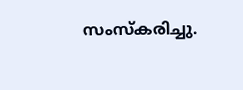സംസ്കരിച്ചു.